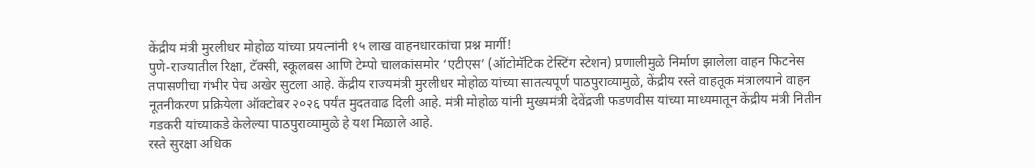केंद्रीय मंत्री मुरलीधर मोहोळ यांच्या प्रयत्नांनी १५ लाख वाहनधारकांचा प्रश्न मार्गी!
पुणे-राज्यातील रिक्षा, टॅक्सी, स्कूलबस आणि टेम्पो चालकांसमोर ‘एटीएस’ (ऑटोमॅटिक टेस्टिंग स्टेशन) प्रणालीमुळे निर्माण झालेला वाहन फिटनेस तपासणीचा गंभीर पेच अखेर सुटला आहे. केंद्रीय राज्यमंत्री मुरलीधर मोहोळ यांच्या सातत्यपूर्ण पाठपुराव्यामुळे, केंद्रीय रस्ते वाहतूक मंत्रालयाने वाहन नूतनीकरण प्रक्रियेला ऑक्टोबर २०२६ पर्यंत मुदतवाढ दिली आहे. मंत्री मोहोळ यांनी मुख्यमंत्री देवेंद्रजी फडणवीस यांच्या माध्यमातून केंद्रीय मंत्री नितीन गडकरी यांच्याकडे केलेल्या पाठपुराव्यामुळे हे यश मिळाले आहे.
रस्ते सुरक्षा अधिक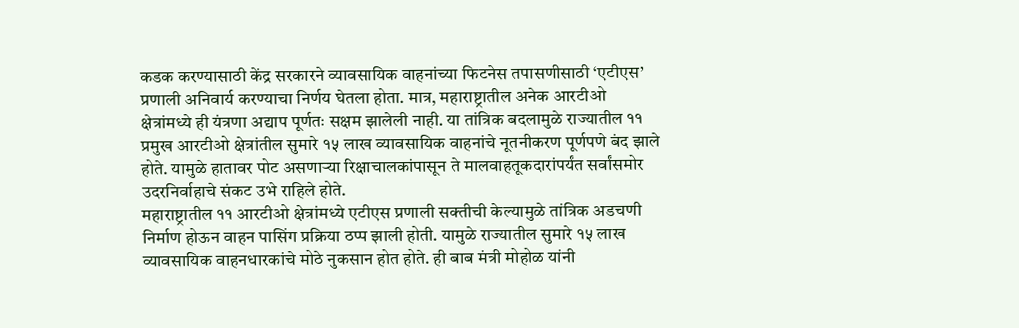कडक करण्यासाठी केंद्र सरकारने व्यावसायिक वाहनांच्या फिटनेस तपासणीसाठी ‘एटीएस’ प्रणाली अनिवार्य करण्याचा निर्णय घेतला होता. मात्र, महाराष्ट्रातील अनेक आरटीओ क्षेत्रांमध्ये ही यंत्रणा अद्याप पूर्णतः सक्षम झालेली नाही. या तांत्रिक बदलामुळे राज्यातील ११ प्रमुख आरटीओ क्षेत्रांतील सुमारे १५ लाख व्यावसायिक वाहनांचे नूतनीकरण पूर्णपणे बंद झाले होते. यामुळे हातावर पोट असणाऱ्या रिक्षाचालकांपासून ते मालवाहतूकदारांपर्यंत सर्वांसमोर उदरनिर्वाहाचे संकट उभे राहिले होते.
महाराष्ट्रातील ११ आरटीओ क्षेत्रांमध्ये एटीएस प्रणाली सक्तीची केल्यामुळे तांत्रिक अडचणी निर्माण होऊन वाहन पासिंग प्रक्रिया ठप्प झाली होती. यामुळे राज्यातील सुमारे १५ लाख व्यावसायिक वाहनधारकांचे मोठे नुकसान होत होते. ही बाब मंत्री मोहोळ यांनी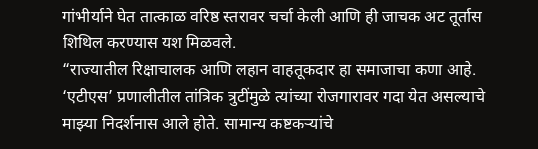गांभीर्याने घेत तात्काळ वरिष्ठ स्तरावर चर्चा केली आणि ही जाचक अट तूर्तास शिथिल करण्यास यश मिळवले.
“राज्यातील रिक्षाचालक आणि लहान वाहतूकदार हा समाजाचा कणा आहे. ‘एटीएस’ प्रणालीतील तांत्रिक त्रुटींमुळे त्यांच्या रोजगारावर गदा येत असल्याचे माझ्या निदर्शनास आले होते. सामान्य कष्टकऱ्यांचे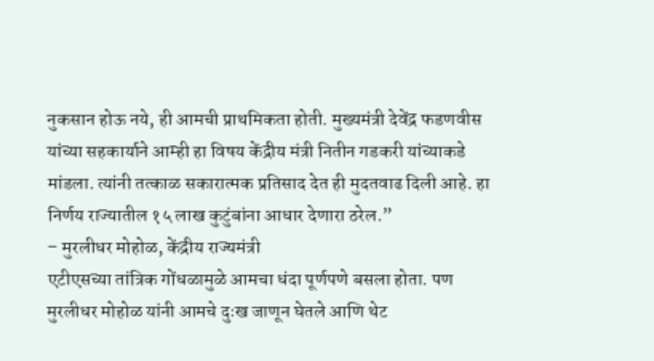नुकसान होऊ नये, ही आमची प्राथमिकता होती. मुख्यमंत्री देवेंद्र फडणवीस यांच्या सहकार्याने आम्ही हा विषय केंद्रीय मंत्री नितीन गडकरी यांच्याकडे मांडला. त्यांनी तत्काळ सकारात्मक प्रतिसाद देत ही मुदतवाढ दिली आहे. हा निर्णय राज्यातील १५ लाख कुटुंबांना आधार देणारा ठरेल.”
– मुरलीधर मोहोळ, केंद्रीय राज्यमंत्री
एटीएसच्या तांत्रिक गोंधळामुळे आमचा धंदा पूर्णपणे बसला होता. पण मुरलीधर मोहोळ यांनी आमचे दुःख जाणून घेतले आणि थेट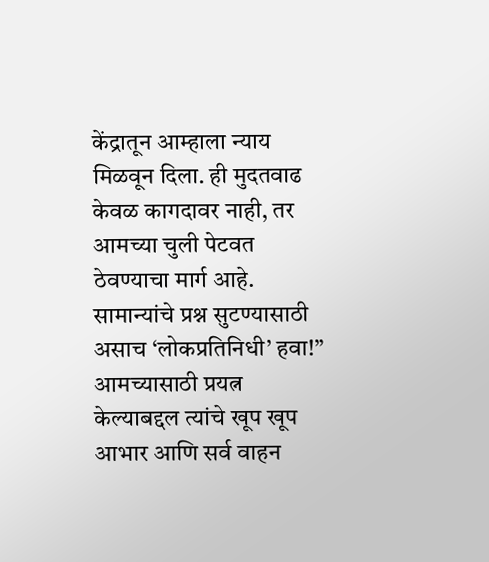केंद्रातून आम्हाला न्याय मिळवून दिला. ही मुदतवाढ केवळ कागदावर नाही, तर आमच्या चुली पेटवत ठेवण्याचा मार्ग आहे. सामान्यांचे प्रश्न सुटण्यासाठी असाच ‘लोकप्रतिनिधी’ हवा!” आमच्यासाठी प्रयत्न केल्याबद्दल त्यांचे खूप खूप आभार आणि सर्व वाहन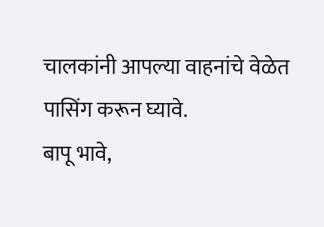चालकांनी आपल्या वाहनांचे वेळेत पासिंग करून घ्यावे.
बापू भावे,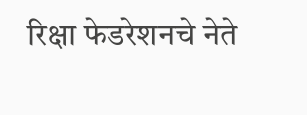रिक्षा फेडरेशनचे नेते